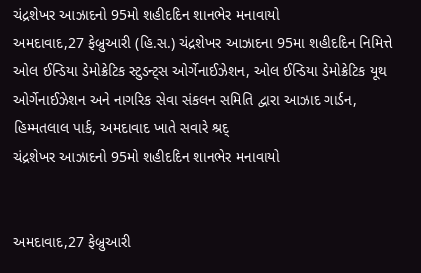ચંદ્રશેખર આઝાદનો 95મો શહીદદિન શાનભેર મનાવાયો
અમદાવાદ,27 ફેબ્રુઆરી (હિ.સ.) ચંદ્રશેખર આઝાદના 95મા શહીદદિન નિમિત્તે ઓલ ઈન્ડિયા ડેમોક્રેટિક સ્ટુડન્ટ્સ ઓર્ગેનાઈઝેશન, ઓલ ઈન્ડિયા ડેમોક્રેટિક યૂથ ઓર્ગેનાઈઝેશન અને નાગરિક સેવા સંકલન સમિતિ દ્વારા આઝાદ ગાર્ડન, હિમ્મતલાલ પાર્ક, અમદાવાદ ખાતે સવારે શ્રદ્
ચંદ્રશેખર આઝાદનો 95મો શહીદદિન શાનભેર મનાવાયો


અમદાવાદ,27 ફેબ્રુઆરી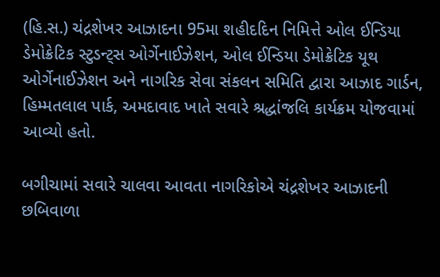(હિ.સ.) ચંદ્રશેખર આઝાદના 95મા શહીદદિન નિમિત્તે ઓલ ઈન્ડિયા ડેમોક્રેટિક સ્ટુડન્ટ્સ ઓર્ગેનાઈઝેશન, ઓલ ઈન્ડિયા ડેમોક્રેટિક યૂથ ઓર્ગેનાઈઝેશન અને નાગરિક સેવા સંકલન સમિતિ દ્વારા આઝાદ ગાર્ડન, હિમ્મતલાલ પાર્ક, અમદાવાદ ખાતે સવારે શ્રદ્ધાંજલિ કાર્યક્રમ યોજવામાં આવ્યો હતો.

બગીચામાં સવારે ચાલવા આવતા નાગરિકોએ ચંદ્રશેખર આઝાદની છબિવાળા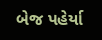બેજ પહેર્યા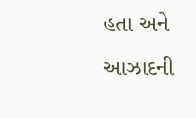હતા અને આઝાદની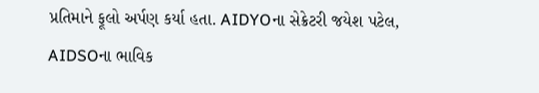પ્રતિમાને ફૂલો અર્પણ કર્યા હતા. AIDYOના સેક્રેટરી જયેશ પટેલ, AIDSOના ભાવિક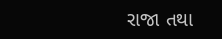રાજા તથા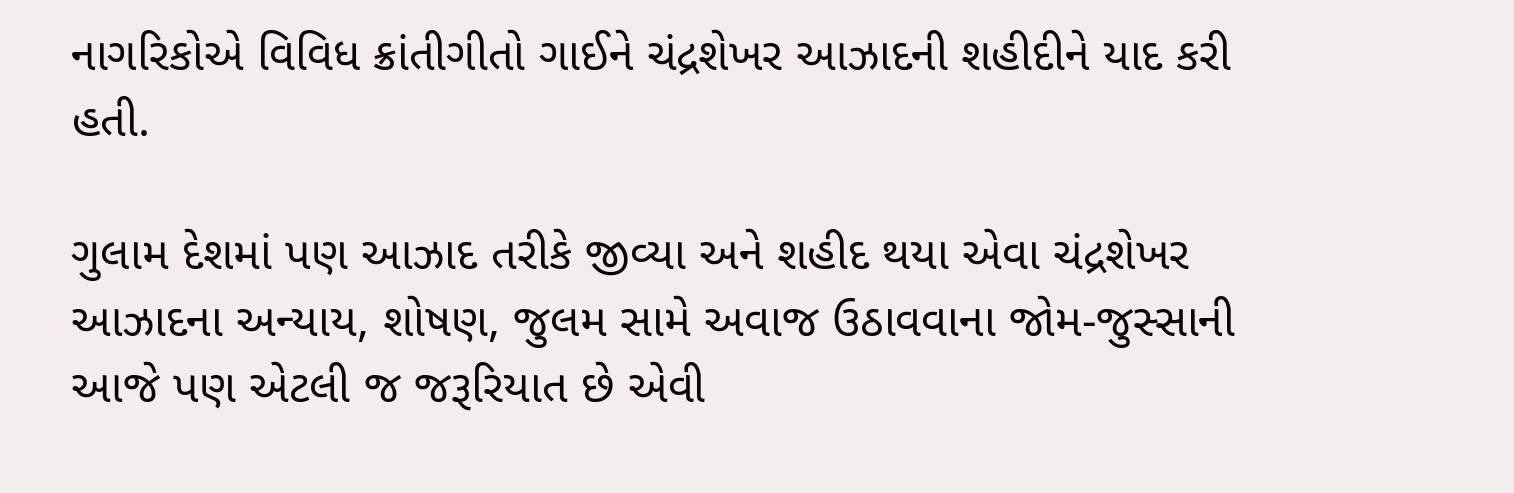નાગરિકોએ વિવિધ ક્રાંતીગીતો ગાઈને ચંદ્રશેખર આઝાદની શહીદીને યાદ કરી હતી.

ગુલામ દેશમાં પણ આઝાદ તરીકે જીવ્યા અને શહીદ થયા એવા ચંદ્રશેખર આઝાદના અન્યાય, શોષણ, જુલમ સામે અવાજ ઉઠાવવાના જોમ-જુસ્સાની આજે પણ એટલી જ જરૂરિયાત છે એવી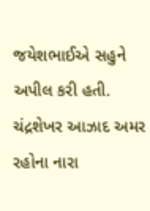જયેશભાઈએ સહુને અપીલ કરી હતી. ચંદ્રશેખર આઝાદ અમર રહોના નારા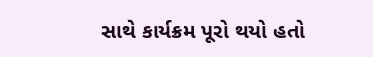સાથે કાર્યક્રમ પૂરો થયો હતો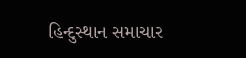હિન્દુસ્થાન સમાચાર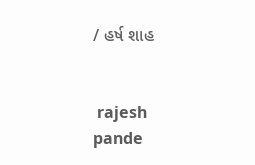/ હર્ષ શાહ


 rajesh pande